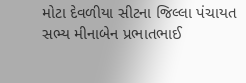મોટા દેવળીયા સીટના જિલ્લા પંચાયત સભ્ય મીનાબેન પ્રભાતભાઈ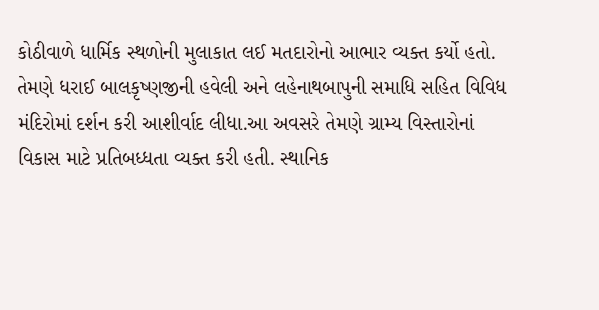કોઠીવાળે ધાર્મિક સ્થળોની મુલાકાત લઈ મતદારોનો આભાર વ્યક્ત કર્યો હતો. તેમણે ધરાઈ બાલકૃષ્ણજીની હવેલી અને લહેનાથબાપુની સમાધિ સહિત વિવિધ મંદિરોમાં દર્શન કરી આશીર્વાદ લીધા.આ અવસરે તેમણે ગ્રામ્ય વિસ્તારોનાં વિકાસ માટે પ્રતિબધ્ધતા વ્યક્ત કરી હતી. સ્થાનિક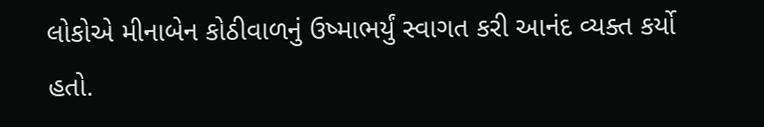લોકોએ મીનાબેન કોઠીવાળનું ઉષ્માભર્યું સ્વાગત કરી આનંદ વ્યક્ત કર્યો હતો.